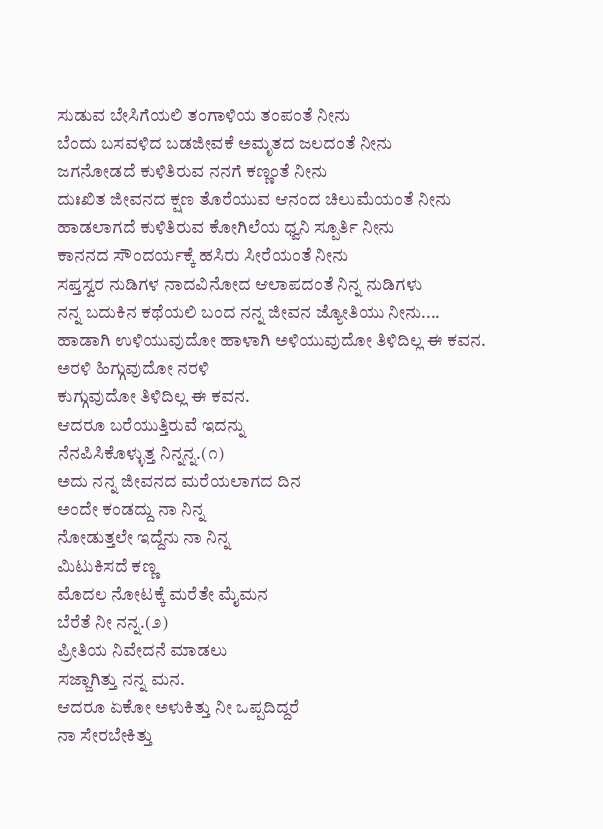ಸುಡುವ ಬೇಸಿಗೆಯಲಿ ತಂಗಾಳಿಯ ತಂಪಂತೆ ನೀನು
ಬೆಂದು ಬಸವಳಿದ ಬಡಜೀವಕೆ ಅಮೃತದ ಜಲದಂತೆ ನೀನು
ಜಗನೋಡದೆ ಕುಳಿತಿರುವ ನನಗೆ ಕಣ್ಣಂತೆ ನೀನು
ದುಃಖಿತ ಜೀವನದ ಕ್ಷಣ ತೊರೆಯುವ ಆನಂದ ಚಿಲುಮೆಯಂತೆ ನೀನು
ಹಾಡಲಾಗದೆ ಕುಳಿತಿರುವ ಕೋಗಿಲೆಯ ಧ್ವನಿ ಸ್ಪೂರ್ತಿ ನೀನು
ಕಾನನದ ಸೌಂದರ್ಯಕ್ಕೆ ಹಸಿರು ಸೀರೆಯಂತೆ ನೀನು
ಸಪ್ತಸ್ವರ ನುಡಿಗಳ ನಾದವಿನೋದ ಆಲಾಪದಂತೆ ನಿನ್ನ ನುಡಿಗಳು
ನನ್ನ ಬದುಕಿನ ಕಥೆಯಲಿ ಬಂದ ನನ್ನ ಜೀವನ ಜ್ಯೋತಿಯು ನೀನು....
ಹಾಡಾಗಿ ಉಳಿಯುವುದೋ ಹಾಳಾಗಿ ಅಳಿಯುವುದೋ ತಿಳಿದಿಲ್ಲ ಈ ಕವನ.
ಅರಳಿ ಹಿಗ್ಗುವುದೋ ನರಳಿ
ಕುಗ್ಗುವುದೋ ತಿಳಿದಿಲ್ಲ ಈ ಕವನ.
ಆದರೂ ಬರೆಯುತ್ತಿರುವೆ ಇದನ್ನು
ನೆನಪಿಸಿಕೊಳ್ಳುತ್ತ ನಿನ್ನನ್ನ.(೧)
ಅದು ನನ್ನ ಜೀವನದ ಮರೆಯಲಾಗದ ದಿನ
ಅಂದೇ ಕಂಡದ್ದು ನಾ ನಿನ್ನ
ನೋಡುತ್ತಲೇ ಇದ್ದೆನು ನಾ ನಿನ್ನ
ಮಿಟುಕಿಸದೆ ಕಣ್ಣ
ಮೊದಲ ನೋಟಕ್ಕೆ ಮರೆತೇ ಮೈಮನ
ಬೆರೆತೆ ನೀ ನನ್ನ.(೨)
ಪ್ರೀತಿಯ ನಿವೇದನೆ ಮಾಡಲು
ಸಜ್ಜಾಗಿತ್ತು ನನ್ನ ಮನ.
ಆದರೂ ಏಕೋ ಅಳುಕಿತ್ತು ನೀ ಒಪ್ಪದಿದ್ದರೆ
ನಾ ಸೇರಬೇಕಿತ್ತು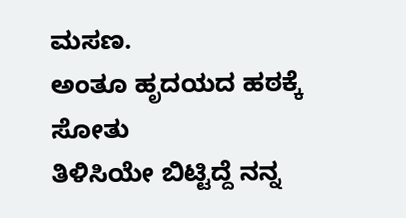ಮಸಣ.
ಅಂತೂ ಹೃದಯದ ಹಠಕ್ಕೆ ಸೋತು
ತಿಳಿಸಿಯೇ ಬಿಟ್ಟಿದ್ದೆ ನನ್ನ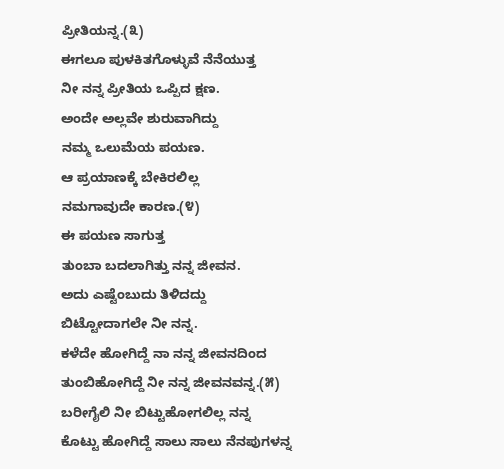ಪ್ರೀತಿಯನ್ನ.(೩)
ಈಗಲೂ ಪುಳಕಿತಗೊಳ್ಳುವೆ ನೆನೆಯುತ್ತ
ನೀ ನನ್ನ ಪ್ರೀತಿಯ ಒಪ್ಪಿದ ಕ್ಷಣ.
ಅಂದೇ ಅಲ್ಲವೇ ಶುರುವಾಗಿದ್ದು
ನಮ್ಮ ಒಲುಮೆಯ ಪಯಣ.
ಆ ಪ್ರಯಾಣಕ್ಕೆ ಬೇಕಿರಲಿಲ್ಲ
ನಮಗಾವುದೇ ಕಾರಣ.(೪)
ಈ ಪಯಣ ಸಾಗುತ್ತ
ತುಂಬಾ ಬದಲಾಗಿತ್ತು ನನ್ನ ಜೀವನ.
ಅದು ಎಷ್ಟೆಂಬುದು ತಿಳಿದದ್ದು
ಬಿಟ್ಟೋದಾಗಲೇ ನೀ ನನ್ನ.
ಕಳೆದೇ ಹೋಗಿದ್ದೆ ನಾ ನನ್ನ ಜೀವನದಿಂದ
ತುಂಬಿಹೋಗಿದ್ದೆ ನೀ ನನ್ನ ಜೀವನವನ್ನ.(೫)
ಬರೀಗೈಲಿ ನೀ ಬಿಟ್ಟುಹೋಗಲಿಲ್ಲ ನನ್ನ
ಕೊಟ್ಟು ಹೋಗಿದ್ದೆ ಸಾಲು ಸಾಲು ನೆನಪುಗಳನ್ನ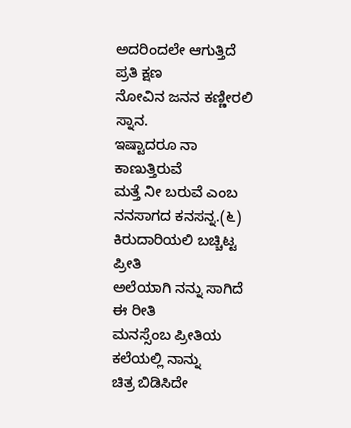ಅದರಿಂದಲೇ ಆಗುತ್ತಿದೆ ಪ್ರತಿ ಕ್ಷಣ
ನೋವಿನ ಜನನ ಕಣ್ಣೀರಲಿ ಸ್ನಾನ.
ಇಷ್ಟಾದರೂ ನಾ ಕಾಣುತ್ತಿರುವೆ
ಮತ್ತೆ ನೀ ಬರುವೆ ಎಂಬ ನನಸಾಗದ ಕನಸನ್ನ.(೬)
ಕಿರುದಾರಿಯಲಿ ಬಚ್ಚಿಟ್ಟ ಪ್ರೀತಿ
ಅಲೆಯಾಗಿ ನನ್ನು ಸಾಗಿದೆ ಈ ರೀತಿ
ಮನಸ್ಸೆಂಬ ಪ್ರೀತಿಯ ಕಲೆಯಲ್ಲಿ ನಾನ್ನು
ಚಿತ್ರ ಬಿಡಿಸಿದೇ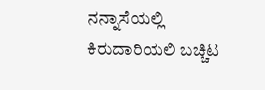ನನ್ನಾಸೆಯಲ್ಲಿ
ಕಿರುದಾರಿಯಲಿ ಬಚ್ಚಿಟ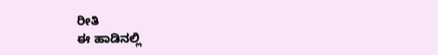ರೀತಿ
ಈ ಹಾಡಿನಲ್ಲಿ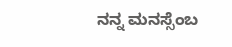ನನ್ನ ಮನಸ್ಸೆಂಬ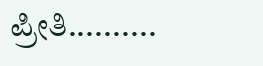ಪ್ರೀತಿ..........